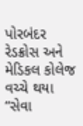પોરબંદર રેડક્રોસ અને મેડિકલ કોલેજ વચ્ચે થયા “સેવા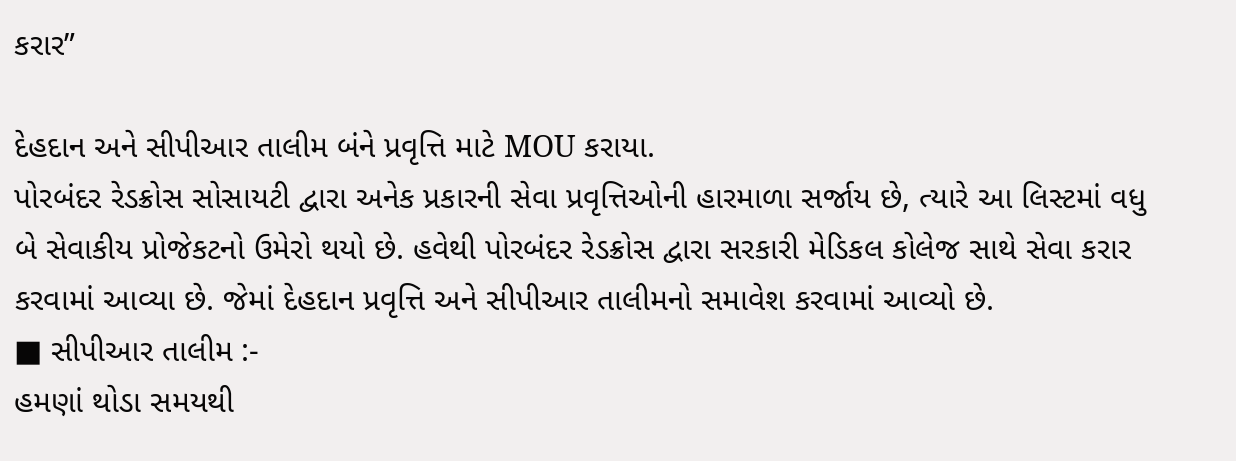કરાર”

દેહદાન અને સીપીઆર તાલીમ બંને પ્રવૃત્તિ માટે MOU કરાયા.
પોરબંદર રેડક્રોસ સોસાયટી દ્વારા અનેક પ્રકારની સેવા પ્રવૃત્તિઓની હારમાળા સર્જાય છે, ત્યારે આ લિસ્ટમાં વધુ બે સેવાકીય પ્રોજેકટનો ઉમેરો થયો છે. હવેથી પોરબંદર રેડક્રોસ દ્વારા સરકારી મેડિકલ કોલેજ સાથે સેવા કરાર કરવામાં આવ્યા છે. જેમાં દેહદાન પ્રવૃત્તિ અને સીપીઆર તાલીમનો સમાવેશ કરવામાં આવ્યો છે.
■ સીપીઆર તાલીમ :-
હમણાં થોડા સમયથી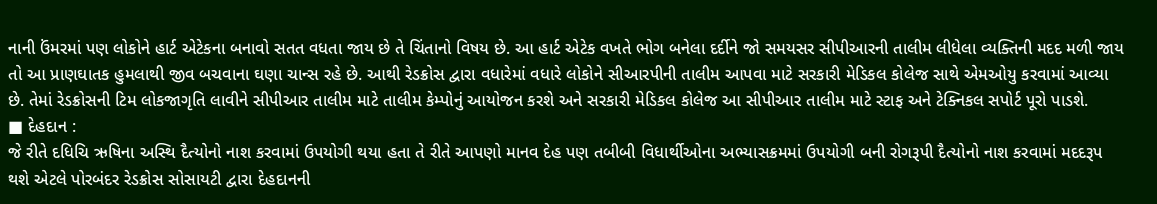નાની ઉંમરમાં પણ લોકોને હાર્ટ એટેકના બનાવો સતત વધતા જાય છે તે ચિંતાનો વિષય છે. આ હાર્ટ એટેક વખતે ભોગ બનેલા દર્દીને જો સમયસર સીપીઆરની તાલીમ લીધેલા વ્યક્તિની મદદ મળી જાય તો આ પ્રાણઘાતક હુમલાથી જીવ બચવાના ઘણા ચાન્સ રહે છે. આથી રેડક્રોસ દ્વારા વધારેમાં વધારે લોકોને સીઆરપીની તાલીમ આપવા માટે સરકારી મેડિકલ કોલેજ સાથે એમઓયુ કરવામાં આવ્યા છે. તેમાં રેડક્રોસની ટિમ લોકજાગૃતિ લાવીને સીપીઆર તાલીમ માટે તાલીમ કેમ્પોનું આયોજન કરશે અને સરકારી મેડિકલ કોલેજ આ સીપીઆર તાલીમ માટે સ્ટાફ અને ટેક્નિકલ સપોર્ટ પૂરો પાડશે.
■ દેહદાન :
જે રીતે દધિચિ ઋષિના અસ્થિ દૈત્યોનો નાશ કરવામાં ઉપયોગી થયા હતા તે રીતે આપણો માનવ દેહ પણ તબીબી વિધાર્થીઓના અભ્યાસક્રમમાં ઉપયોગી બની રોગરૂપી દૈત્યોનો નાશ કરવામાં મદદરૂપ થશે એટલે પોરબંદર રેડક્રોસ સોસાયટી દ્વારા દેહદાનની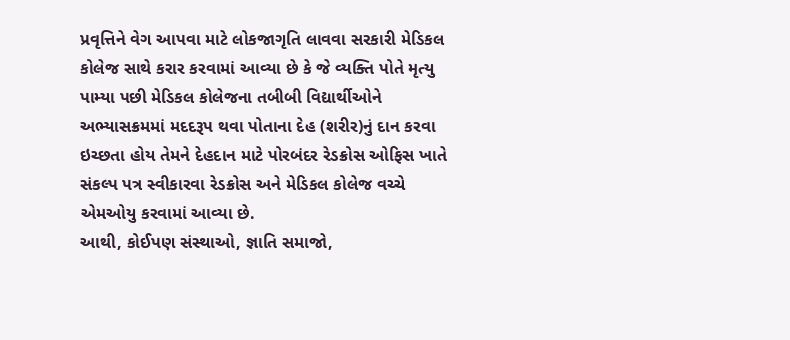પ્રવૃત્તિને વેગ આપવા માટે લોકજાગૃતિ લાવવા સરકારી મેડિકલ કોલેજ સાથે કરાર કરવામાં આવ્યા છે કે જે વ્યક્તિ પોતે મૃત્યુ પામ્યા પછી મેડિકલ કોલેજના તબીબી વિદ્યાર્થીઓને અભ્યાસક્રમમાં મદદરૂપ થવા પોતાના દેહ (શરીર)નું દાન કરવા ઇચ્છતા હોય તેમને દેહદાન માટે પોરબંદર રેડક્રોસ ઓફિસ ખાતે સંકલ્પ પત્ર સ્વીકારવા રેડક્રોસ અને મેડિકલ કોલેજ વચ્ચે એમઓયુ કરવામાં આવ્યા છે.
આથી, કોઈપણ સંસ્થાઓ, જ્ઞાતિ સમાજો,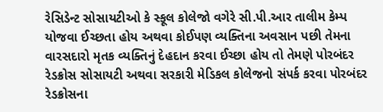રેસિડેન્ટ સોસાયટીઓ કે સ્કૂલ કોલેજો વગેરે સી.પી.આર તાલીમ કેમ્પ યોજવા ઈચ્છતા હોય અથવા કોઈપણ વ્યક્તિના અવસાન પછી તેમના વારસદારો મૃતક વ્યક્તિનું દેહદાન કરવા ઈચ્છા હોય તો તેમણે પોરબંદર રેડક્રોસ સોસાયટી અથવા સરકારી મેડિકલ કોલેજનો સંપર્ક કરવા પોરબંદર રેડક્રોસના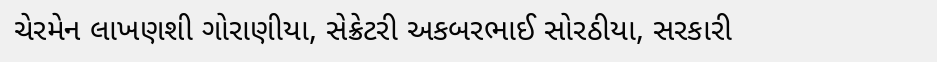ચેરમેન લાખણશી ગોરાણીયા, સેક્રેટરી અકબરભાઈ સોરઠીયા, સરકારી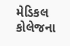મેડિકલ કોલેજના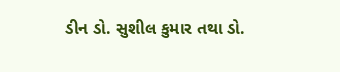ડીન ડો. સુશીલ કુમાર તથા ડો.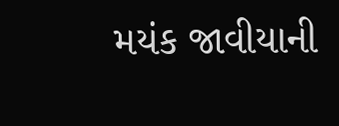મયંક જાવીયાની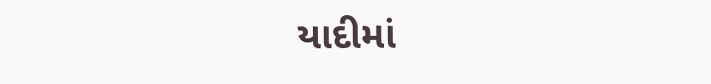યાદીમાં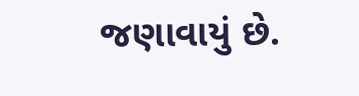જણાવાયું છે.